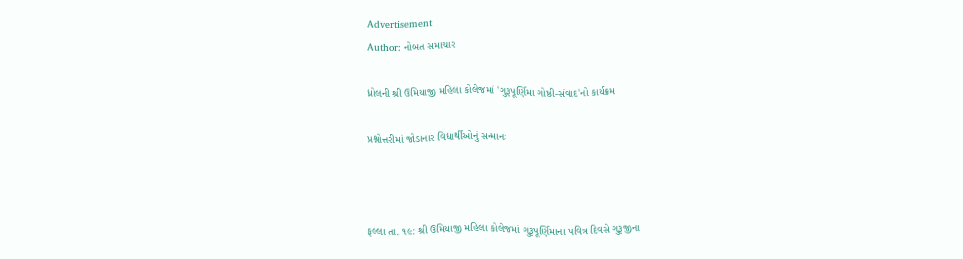Advertisement
Author: નોબત સમાચાર

ધ્રોલની શ્રી ઉમિયાજી મહિલા કોલેજમાં 'ગુરૂપૂર્ણિમા ગોષ્ઠી-સંવાદ'નો કાર્યક્રમ

પ્રશ્નોત્તરીમાં જોડાનાર વિદ્યાર્થીઓનું સન્માનઃ



ફલ્લા તા. ૧૯: શ્રી ઉમિયાજી મહિલા કોલેજમાં ગુરૂપૂર્ણિમાના પવિત્ર દિવસે ગુરૂજીના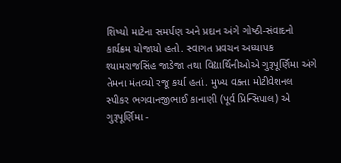શિષ્યો માટેના સમર્પણ અને પ્રદાન અંગે ગોષ્ઠી-સંવાદનો કાર્યક્રમ યોજાયો હતો. સ્વાગત પ્રવચન અધ્યાપક શ્યામરાજસિંહ જાડેજા તથા વિદ્યાર્થિનીઓએ ગુરૂપૂર્ણિમા અંગે તેમના મંતવ્યો રજૂ કર્યા હતાં. મુખ્ય વક્તા મોટીવેશનલ સ્પીકર ભગવાનજીભાઈ કાનાણી (પૂર્વ પ્રિન્સિપાલ) એ ગુરૂપૂર્ણિમા -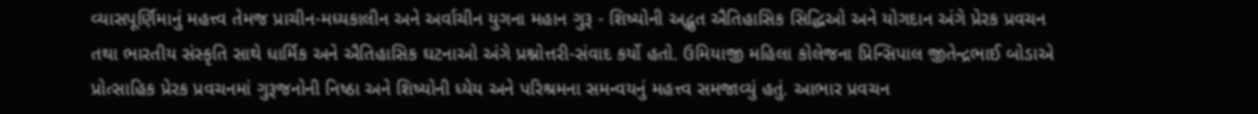વ્યાસપૂર્ણિમાનું મહત્ત્વ તેમજ પ્રાચીન-મધ્યકાલીન અને અર્વાચીન યુગના મહાન ગુરૂ - શિષ્યોની અદ્ભુત ઐતિહાસિક સિદ્ધિઓ અને યોગદાન અંગે પ્રેરક પ્રવચન તથા ભારતીય સંસ્કૃતિ સાથે ધાર્મિક અને ઐતિહાસિક ઘટનાઓ અંગે પ્રશ્નોત્તરી-સંવાદ કર્યો હતો. ઉમિયાજી મહિલા કોલેજના પ્રિન્સિપાલ જીતેન્દ્રભાઈ બોડાએ પ્રોત્સાહિક પ્રેરક પ્રવચનમાં ગુરૂજનોની નિષ્ઠા અને શિષ્યોની ધ્યેય અને પરિશ્રમના સમન્વયનું મહત્ત્વ સમજાવ્યું હતું. આભાર પ્રવચન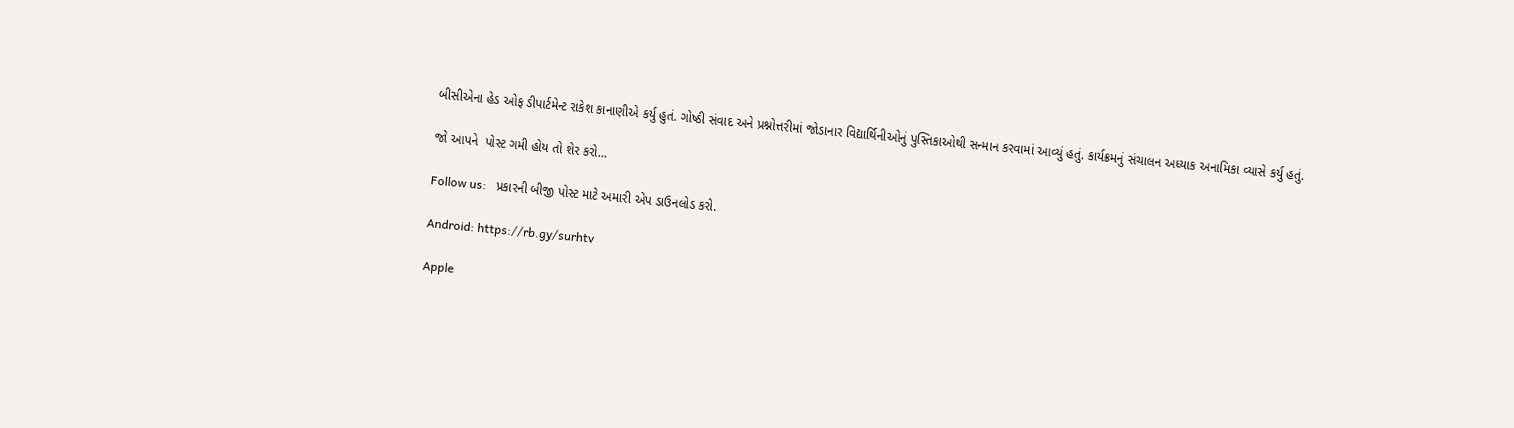બીસીએના હેડ ઓફ ડીપાર્ટમેન્ટ રાકેશ કાનાણીએ કર્યુ હુતં. ગોષ્ઠી સંવાદ અને પ્રશ્નોત્તરીમાં જોડાનાર વિદ્યાર્થિનીઓનું પુસ્તિકાઓથી સન્માન કરવામાં આવ્યું હતું. કાર્યક્રમનું સંચાલન અધ્યાક અનામિકા વ્યાસે કર્યુ હતું.

જો આપને  પોસ્ટ ગમી હોય તો શેર કરો...

Follow us:   પ્રકારની બીજી પોસ્ટ માટે અમારી એપ ડાઉનલોડ કરો.

Android: https://rb.gy/surhtv

Apple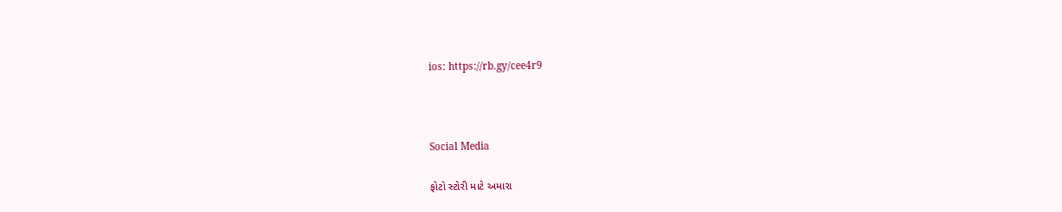ios: https://rb.gy/cee4r9



Social Media

ફોટો સ્ટોરી માટે અમારા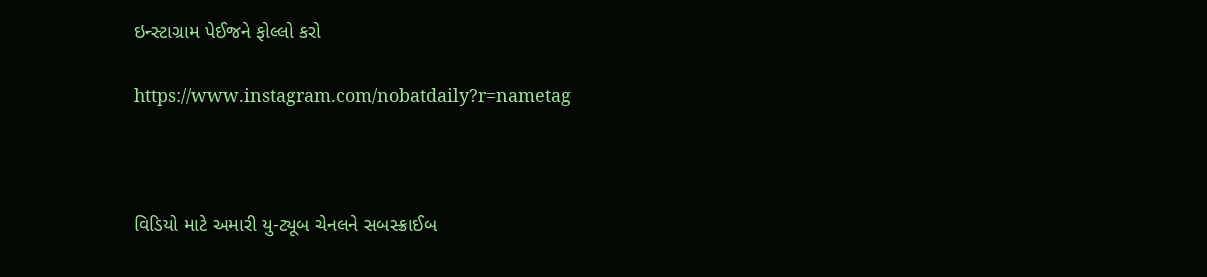ઇન્સ્ટાગ્રામ પેઈજને ફોલ્લો કરો

https://www.instagram.com/nobatdaily?r=nametag



વિડિયો માટે અમારી યુ-ટ્યૂબ ચેનલને સબસ્ક્રાઈબ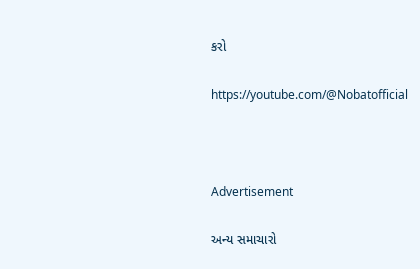કરો

https://youtube.com/@Nobatofficial



Advertisement

અન્ય સમાચારો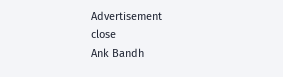Advertisement
close
Ank Bandh